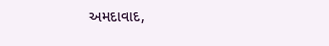અમદાવાદ,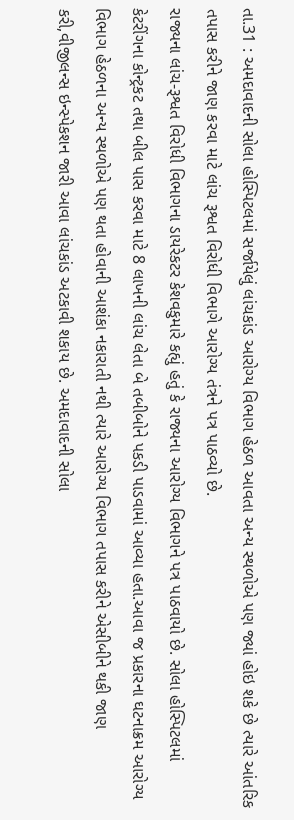તા.31 : અમદાવાદની સોલા હોસ્પિટલમાં સર્જાયેલું લાંચકાંડ આરોગ્ય વિભાગ હેઠળ આવતા અન્ય સ્થળોએ પણ જ્યાં હોઇ શકે છે ત્યારે આંતરિક તપાસ કરીને જાણ કરવા માટે લાંચ રૂશ્વત વિરોધી વિભાગે આરોગ્ય તંત્રને પત્ર પાઠવ્યો છે.
રાજ્યના લાંચ-રૂશ્વત વિરોધી વિભાગના ડાયરેકટર કેશવકુમારે કહ્યું હતું કે રાજ્યના આરોગ્ય વિભાગને પત્ર પાઠવાયો છે. સોલા હોસ્પિટલમાં કેટરીંગના કોન્ટ્રકટ તથા બીલ પાસ કરવા માટે 8 લાખની લાંચ લેતા બે તબીબોને પકડી પાડવામાં આવ્યા હતા.આવા જ પ્રકારના ઘટનાક્રમ આરોગ્ય વિભાગ હેઠળના અન્ય સ્થળોએ પણ થતા હોવાની આશંકા નકારાતી નથી ત્યારે આરોગ્ય વિભાગ તપાસ કરીને એસીબીને થકી જાણ કરી,વીજીલન્સ ઇન્સ્પેકશન જારી આવા લાંચકાંડ અટકાવી શકાય છે. અમદાવાદની સોલા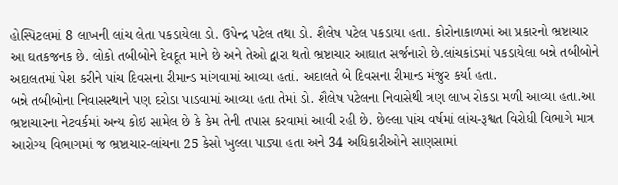હોસ્પિટલમાં 8 લાખની લાંચ લેતા પકડાયેલા ડો. ઉપેન્દ્ર પટેલ તથા ડો. શૈલેષ પટેલ પકડાયા હતા. કોરોનાકાળમાં આ પ્રકારનો ભ્રષ્ટાચાર આ ઘતકજનક છે. લોકો તબીબોને દેવદૂત માને છે અને તેઓ દ્વારા થતો ભ્રષ્ટાચાર આઘાત સર્જનારો છે.લાંચકાંડમાં પકડાયેલા બન્ને તબીબોને અદાલતમાં પેશ કરીને પાંચ દિવસના રીમાન્ડ માંગવામાં આવ્યા હતાં. અદાલતે બે દિવસના રીમાન્ડ મંજુર કર્યા હતા.
બન્ને તબીબોના નિવાસસ્થાને પણ દરોડા પાડવામાં આવ્યા હતા તેમાં ડો. શૈલેષ પટેલના નિવાસેથી ત્રણ લાખ રોકડા મળી આવ્યા હતા.આ ભ્રષ્ટાચારના નેટવર્કમાં અન્ય કોઇ સામેલ છે કે કેમ તેની તપાસ કરવામાં આવી રહી છે. છેલ્લા પાંચ વર્ષમાં લાંચ-રૂશ્વત વિરોધી વિભાગે માત્ર આરોગ્ય વિભાગમાં જ ભ્રષ્ટાચાર-લાંચના 25 કેસો ખુલ્લા પાડ્યા હતા અને 34 અધિકારીઓને સાણસામાં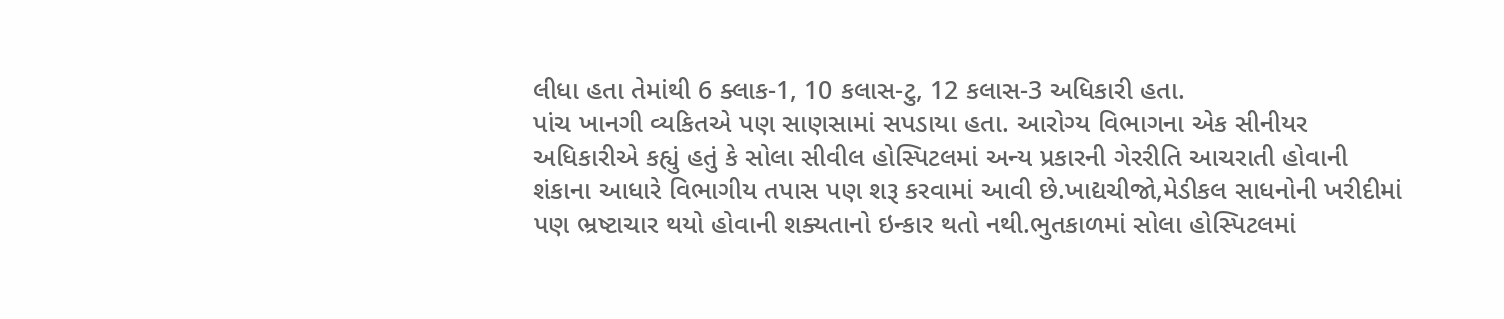લીધા હતા તેમાંથી 6 ક્લાક-1, 10 કલાસ-ટુ, 12 કલાસ-3 અધિકારી હતા.
પાંચ ખાનગી વ્યકિતએ પણ સાણસામાં સપડાયા હતા. આરોગ્ય વિભાગના એક સીનીયર અધિકારીએ કહ્યું હતું કે સોલા સીવીલ હોસ્પિટલમાં અન્ય પ્રકારની ગેરરીતિ આચરાતી હોવાની શંકાના આધારે વિભાગીય તપાસ પણ શરૂ કરવામાં આવી છે.ખાદ્યચીજો,મેડીકલ સાધનોની ખરીદીમાં પણ ભ્રષ્ટાચાર થયો હોવાની શક્યતાનો ઇન્કાર થતો નથી.ભુતકાળમાં સોલા હોસ્પિટલમાં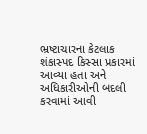ભ્રષ્ટાચારના કેટલાક શંકાસ્પદ કિસ્સા પ્રકારમાં આવ્યા હતા અને અધિકારીઓની બદલી કરવામાં આવી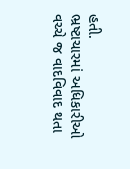હતી.
ભ્રષ્ટાચારમાં અધિકારીઓ વચ્ચે જ વાદવિવાદ થતા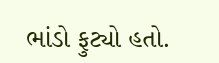ભાંડો ફુટ્યો હતો.